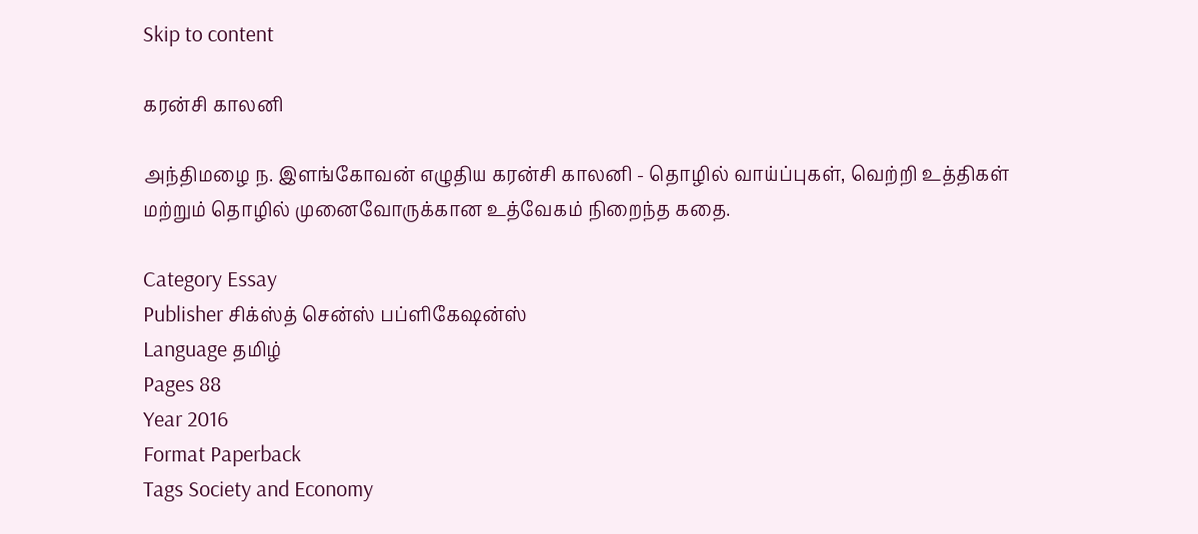Skip to content

கரன்சி காலனி

அந்திமழை ந. இளங்கோவன் எழுதிய கரன்சி காலனி - தொழில் வாய்ப்புகள், வெற்றி உத்திகள் மற்றும் தொழில் முனைவோருக்கான உத்வேகம் நிறைந்த கதை.

Category Essay
Publisher சிக்ஸ்த் சென்ஸ் பப்ளிகேஷன்ஸ்
Language தமிழ்
Pages 88
Year 2016
Format Paperback
Tags Society and Economy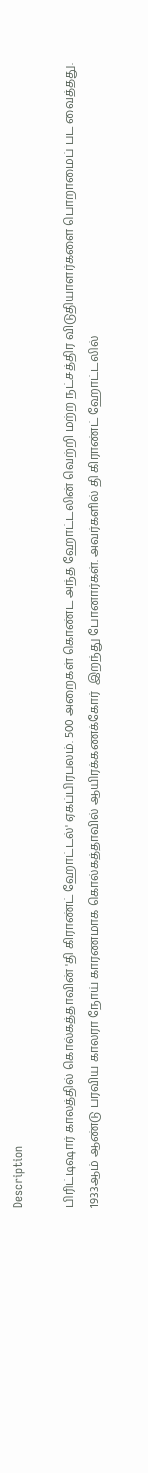Description

பிரிட்டிஷார் காலத்தில் கொல்கத்தாவின் 'தி கிராண்ட் ஹோட்டல்' ஏகப்பிரபலம். 500 அறைகள் கொண்ட அந்த ஹோட்டலின் வெற்றி மற்ற நட்சத்திர விடுதியாளர்களை பொறாமைப் பட வைத்தது. 1933ஆம் ஆண்டு பரவிய காலரா நோய் காரணமாக கொல்கத்தாவில் ஆயிரக்கணக்கோர்  இறந்து போனார்கள். அவர்களில் தி கிராண்ட் ஹோட்டலில்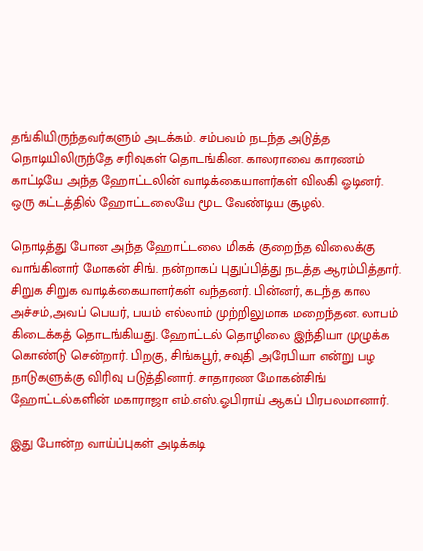தங்கியிருந்தவர்களும் அடக்கம். சம்பவம் நடந்த அடுத்த நொடியிலிருந்தே சரிவுகள் தொடங்கின. காலராவை காரணம் காட்டியே அந்த ஹோட்டலின் வாடிக்கையாளர்கள் விலகி ஓடினர். ஒரு கட்டத்தில் ஹோட்டலையே மூட வேண்டிய சூழல்.

நொடித்து போன அந்த ஹோட்டலை மிகக் குறைந்த விலைக்கு வாங்கினார் மோகன் சிங். நன்றாகப் புதுப்பித்து நடத்த ஆரம்பித்தார். சிறுக சிறுக வாடிக்கையாளர்கள் வந்தனர். பின்னர், கடந்த கால அச்சம்,அவப் பெயர், பயம் எல்லாம் முற்றிலுமாக மறைந்தன. லாபம் கிடைக்கத் தொடங்கியது. ஹோட்டல் தொழிலை இந்தியா முழுக்க கொண்டு சென்றார். பிறகு, சிங்கபூர், சவுதி அரேபியா என்று பழ நாடுகளுக்கு விரிவு படுத்தினார். சாதாரண மோகன்சிங் ஹோட்டல்களின் மகாராஜா எம்.எஸ்.ஓபிராய் ஆகப் பிரபலமானார்.

இது போன்ற வாய்ப்புகள் அடிக்கடி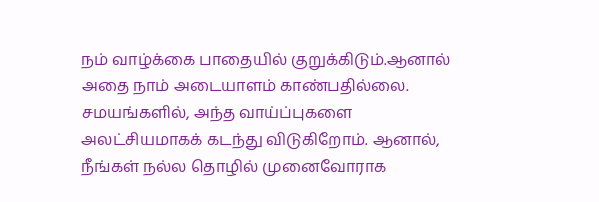நம் வாழ்க்கை பாதையில் குறுக்கிடும்.ஆனால் அதை நாம் அடையாளம் காண்பதில்லை. சமயங்களில், அந்த வாய்ப்புகளை அலட்சியமாகக் கடந்து விடுகிறோம். ஆனால், நீங்கள் நல்ல தொழில் முனைவோராக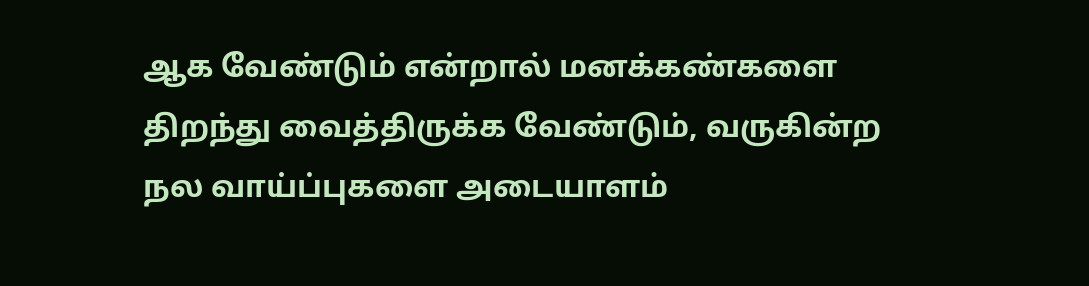ஆக வேண்டும் என்றால் மனக்கண்களை திறந்து வைத்திருக்க வேண்டும், வருகின்ற நல வாய்ப்புகளை அடையாளம்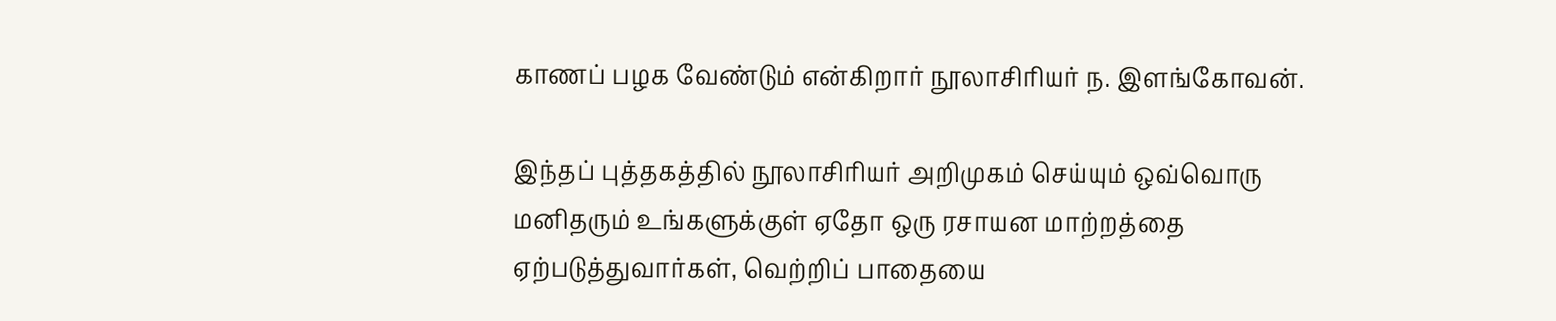காணப் பழக வேண்டும் என்கிறார் நூலாசிரியர் ந. இளங்கோவன்.

இந்தப் புத்தகத்தில் நூலாசிரியர் அறிமுகம் செய்யும் ஒவ்வொரு மனிதரும் உங்களுக்குள் ஏதோ ஒரு ரசாயன மாற்றத்தை ஏற்படுத்துவார்கள், வெற்றிப் பாதையை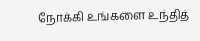நோக்கி உங்களை உந்தித்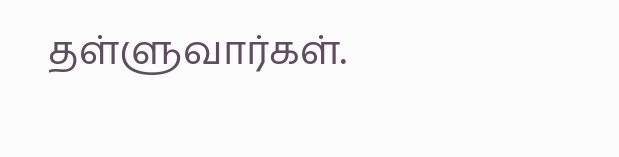தள்ளுவார்கள்.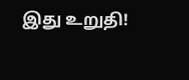இது உறுதி!